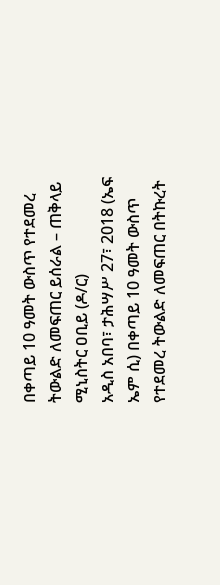በቀጣይ 10 ዓመት ውስጥ የተደመረ ትውልድ ለመፍጠር ይሰራል – ጠቅላይ ሚኒስትር ዐቢይ (ዶ/ር)
አዲስ አበባ፣ ታሕሣሥ 27፣ 2018 (ኤፍ ኤም ሲ) በቀጣይ 10 ዓመት ውስጥ የተደመረ ትውልድ ለመፍጠር በትኩረት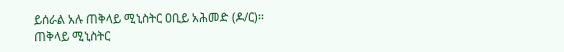ይሰራል አሉ ጠቅላይ ሚኒስትር ዐቢይ አሕመድ (ዶ/ር)፡፡
ጠቅላይ ሚኒስትር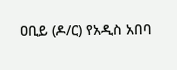ዐቢይ (ዶ/ር) የአዲስ አበባ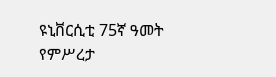ዩኒቨርሲቲ 75ኛ ዓመት የምሥረታ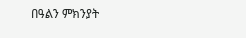በዓልን ምክንያት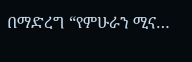በማድረግ “የምሁራን ሚና…